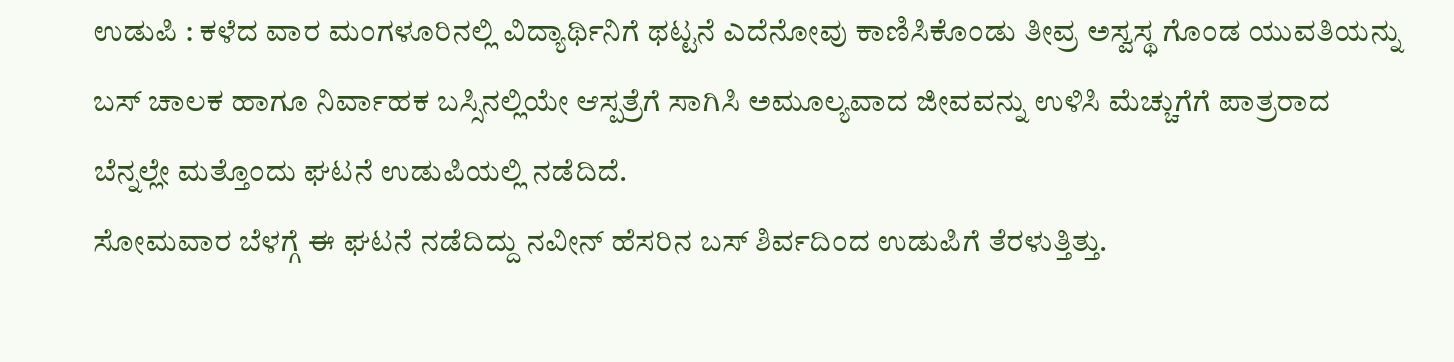ಉಡುಪಿ : ಕಳೆದ ವಾರ ಮಂಗಳೂರಿನಲ್ಲಿ ವಿದ್ಯಾರ್ಥಿನಿಗೆ ಥಟ್ಟನೆ ಎದೆನೋವು ಕಾಣಿಸಿಕೊಂಡು ತೀವ್ರ ಅಸ್ವಸ್ಥ ಗೊಂಡ ಯುವತಿಯನ್ನು ಬಸ್ ಚಾಲಕ ಹಾಗೂ ನಿರ್ವಾಹಕ ಬಸ್ಸಿನಲ್ಲಿಯೇ ಆಸ್ಪತ್ರೆಗೆ ಸಾಗಿಸಿ ಅಮೂಲ್ಯವಾದ ಜೀವವನ್ನು ಉಳಿಸಿ ಮೆಚ್ಚುಗೆಗೆ ಪಾತ್ರರಾದ ಬೆನ್ನಲ್ಲೇ ಮತ್ತೊಂದು ಘಟನೆ ಉಡುಪಿಯಲ್ಲಿ ನಡೆದಿದೆ.
ಸೋಮವಾರ ಬೆಳಗ್ಗೆ ಈ ಘಟನೆ ನಡೆದಿದ್ದು ನವೀನ್ ಹೆಸರಿನ ಬಸ್ ಶಿರ್ವದಿಂದ ಉಡುಪಿಗೆ ತೆರಳುತ್ತಿತ್ತು.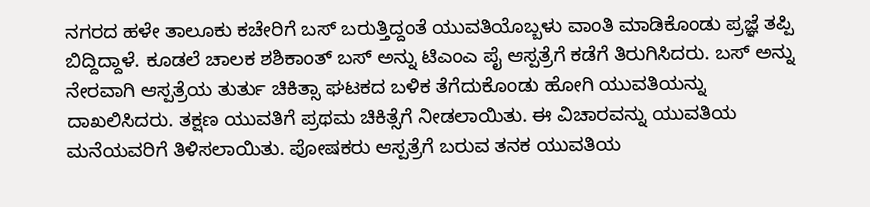ನಗರದ ಹಳೇ ತಾಲೂಕು ಕಚೇರಿಗೆ ಬಸ್ ಬರುತ್ತಿದ್ದಂತೆ ಯುವತಿಯೊಬ್ಬಳು ವಾಂತಿ ಮಾಡಿಕೊಂಡು ಪ್ರಜ್ಞೆ ತಪ್ಪಿ ಬಿದ್ದಿದ್ದಾಳೆ. ಕೂಡಲೆ ಚಾಲಕ ಶಶಿಕಾಂತ್ ಬಸ್ ಅನ್ನು ಟಿಎಂಎ ಪೈ ಆಸ್ಪತ್ರೆಗೆ ಕಡೆಗೆ ತಿರುಗಿಸಿದರು. ಬಸ್ ಅನ್ನು ನೇರವಾಗಿ ಆಸ್ಪತ್ರೆಯ ತುರ್ತು ಚಿಕಿತ್ಸಾ ಘಟಕದ ಬಳಿಕ ತೆಗೆದುಕೊಂಡು ಹೋಗಿ ಯುವತಿಯನ್ನು ದಾಖಲಿಸಿದರು. ತಕ್ಷಣ ಯುವತಿಗೆ ಪ್ರಥಮ ಚಿಕಿತ್ಸೆಗೆ ನೀಡಲಾಯಿತು. ಈ ವಿಚಾರವನ್ನು ಯುವತಿಯ ಮನೆಯವರಿಗೆ ತಿಳಿಸಲಾಯಿತು. ಪೋಷಕರು ಆಸ್ಪತ್ರೆಗೆ ಬರುವ ತನಕ ಯುವತಿಯ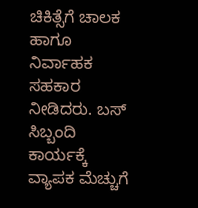ಚಿಕಿತ್ಸೆಗೆ ಚಾಲಕ ಹಾಗೂ ನಿರ್ವಾಹಕ ಸಹಕಾರ ನೀಡಿದರು. ಬಸ್ ಸಿಬ್ಬಂದಿ ಕಾರ್ಯಕ್ಕೆ ವ್ಯಾಪಕ ಮೆಚ್ಚುಗೆ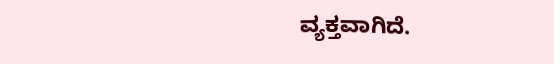ವ್ಯಕ್ತವಾಗಿದೆ.